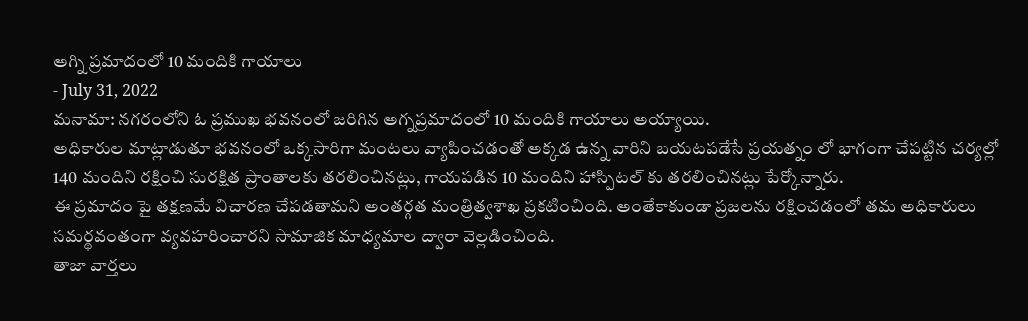అగ్ని ప్రమాదంలో 10 మందికి గాయాలు
- July 31, 2022
మనామా: నగరంలోని ఓ ప్రముఖ భవనంలో జరిగిన అగ్నప్రమాదంలో 10 మందికి గాయాలు అయ్యాయి.
అధికారుల మాట్లాడుతూ భవనంలో ఒక్కసారిగా మంటలు వ్యాపించడంతో అక్కడ ఉన్న వారిని బయటపడేసే ప్రయత్నం లో భాగంగా చేపట్టిన చర్యల్లో 140 మందిని రక్షించి సురక్షిత ప్రాంతాలకు తరలించినట్లు, గాయపడిన 10 మందిని హాస్పిటల్ కు తరలించినట్లు పేర్కోన్నారు.
ఈ ప్రమాదం పై తక్షణమే విచారణ చేపడతామని అంతర్గత మంత్రిత్వశాఖ ప్రకటించింది. అంతేకాకుండా ప్రజలను రక్షించడంలో తమ అధికారులు సమర్థవంతంగా వ్యవహరించారని సామాజిక మాధ్యమాల ద్వారా వెల్లడించింది.
తాజా వార్తలు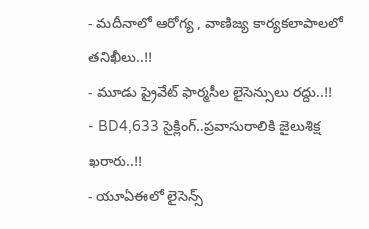- మదీనాలో ఆరోగ్య , వాణిజ్య కార్యకలాపాలలో తనిఖీలు..!!
- మూడు ప్రైవేట్ ఫార్మసీల లైసెన్సులు రద్దు..!!
- BD4,633 సైక్లింగ్..ప్రవాసురాలికి జైలుశిక్ష ఖరారు..!!
- యూఏఈలో లైసెన్స్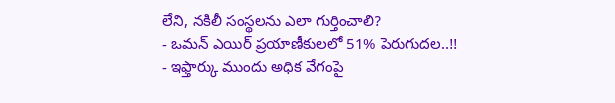లేని, నకిలీ సంస్థలను ఎలా గుర్తించాలి?
- ఒమన్ ఎయిర్ ప్రయాణీకులలో 51% పెరుగుదల..!!
- ఇఫ్తార్కు ముందు అధిక వేగంపై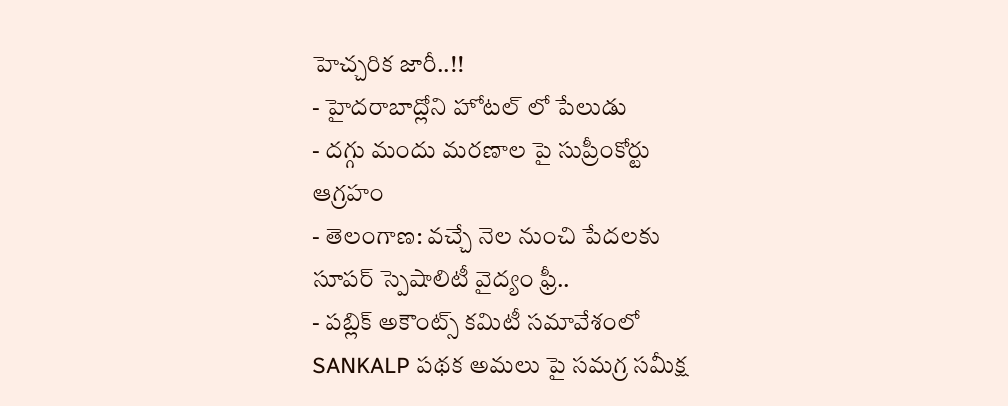హెచ్చరిక జారీ..!!
- హైదరాబాద్లోని హోటల్ లో పేలుడు
- దగ్గు మందు మరణాల పై సుప్రీంకోర్టు ఆగ్రహం
- తెలంగాణ: వచ్చే నెల నుంచి పేదలకు సూపర్ స్పెషాలిటీ వైద్యం ఫ్రీ..
- పబ్లిక్ అకౌంట్స్ కమిటీ సమావేశంలో SANKALP పథక అమలు పై సమగ్ర సమీక్ష